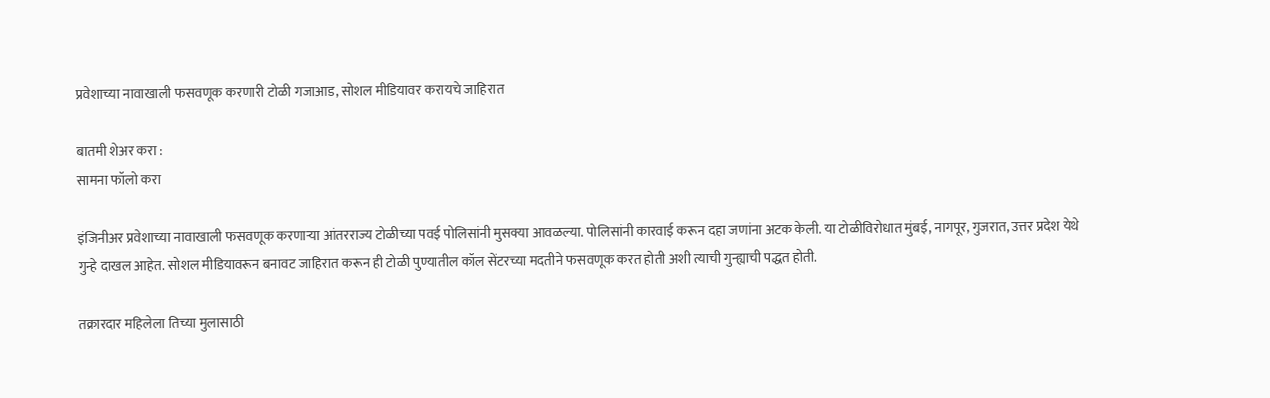प्रवेशाच्या नावाखाली फसवणूक करणारी टोळी गजाआड, सोशल मीडियावर करायचे जाहिरात

बातमी शेअर करा :
सामना फॉलो करा

इंजिनीअर प्रवेशाच्या नावाखाली फसवणूक करणाऱ्या आंतरराज्य टोळीच्या पवई पोलिसांनी मुसक्या आवळल्या. पोलिसांनी कारवाई करून दहा जणांना अटक केली. या टोळीविरोधात मुंबई, नागपूर, गुजरात, उत्तर प्रदेश येथे गुन्हे दाखल आहेत. सोशल मीडियावरून बनावट जाहिरात करून ही टोळी पुण्यातील कॉल सेंटरच्या मदतीने फसवणूक करत होती अशी त्याची गुन्ह्याची पद्धत होती.

तक्रारदार महिलेला तिच्या मुलासाठी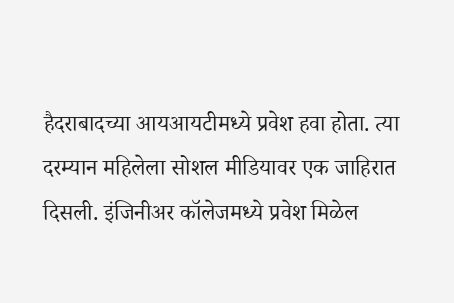हैदराबादच्या आयआयटीमध्ये प्रवेश हवा होता. त्या दरम्यान महिलेला सोशल मीडियावर एक जाहिरात दिसली. इंजिनीअर कॉलेजमध्ये प्रवेश मिळेल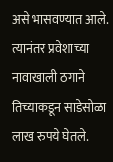असे भासवण्यात आले. त्यानंतर प्रवेशाच्या नावाखाली ठगाने तिच्याकडून साडेसोळा लाख रुपये घेतले.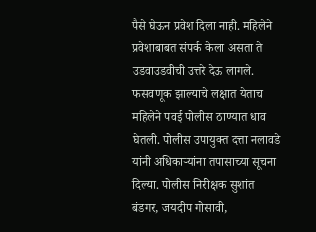पैसे घेऊन प्रवेश दिला नाही. महिलेने प्रवेशाबाबत संपर्क केला असता ते उडवाउडवीची उत्तरे देऊ लागले. फसवणूक झाल्याचे लक्षात येताच महिलेने पवई पोलीस ठाण्यात धाव घेतली. पोलीस उपायुक्त दत्ता नलावडे यांनी अधिकाऱ्यांना तपासाच्या सूचना दिल्या. पोलीस निरीक्षक सुशांत बंडगर, जयदीप गोसावी,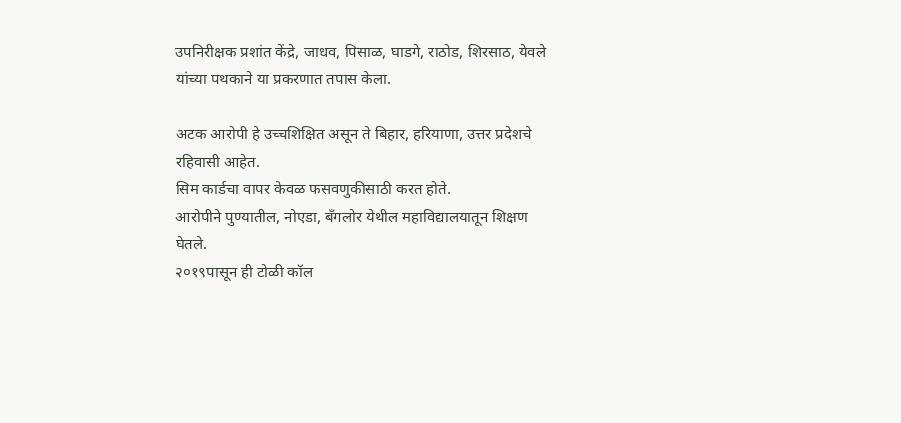उपनिरीक्षक प्रशांत केंद्रे, जाधव, पिसाळ, घाडगे, राठोड, शिरसाठ, येवले यांच्या पथकाने या प्रकरणात तपास केला.

अटक आरोपी हे उच्चशिक्षित असून ते बिहार, हरियाणा, उत्तर प्रदेशचे रहिवासी आहेत.
सिम कार्डचा वापर केवळ फसवणुकीसाठी करत होते.
आरोपीने पुण्यातील, नोएडा, बँगलोर येथील महाविद्यालयातून शिक्षण घेतले.
२०१९पासून ही टोळी कॉल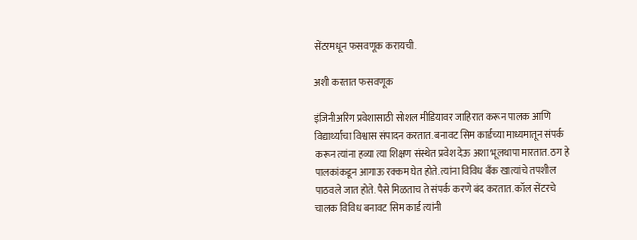सेंटरमधून फसवणूक करायची.

अशी करतात फसवणूक

इंजिनीअरिंग प्रवेशासाठी सोशल मीडियावर जाहिरात करून पालक आणि विद्यार्थ्यांचा विश्वास संपादन करतात. बनावट सिम कार्डच्या माध्यमातून संपर्क करून त्यांना हव्या त्या शिक्षण संस्थेत प्रवेश देऊ अशा भूलथापा मारतात. ठग हे पालकांकडून आगाऊ रक्कम घेत होते. त्यांना विविध बँक खात्यांचे तपशील पाठवले जात होते. पैसे मिळताच ते संपर्क करणे बंद करतात. कॉल सेंटरचे चालक विविध बनावट सिम कार्ड त्यांनी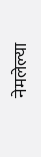नेमलेल्या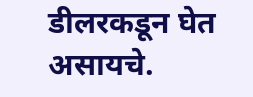डीलरकडून घेत असायचे.